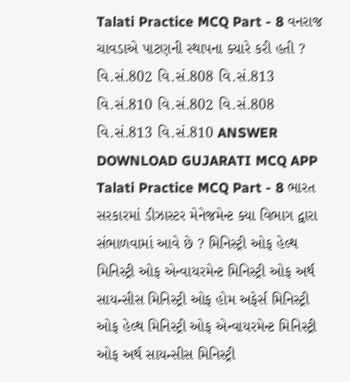Talati Practice MCQ Part - 8 વનરાજ ચાવડાએ પાટણની સ્થાપના ક્યારે કરી હતી ? વિ.સં.802 વિ.સં.808 વિ.સં.813 વિ.સં.810 વિ.સં.802 વિ.સં.808 વિ.સં.813 વિ.સં.810 ANSWER DOWNLOAD GUJARATI MCQ APP
Talati Practice MCQ Part - 8 ભારત સરકારમાં ડીઝાસ્ટર મેનેજમેન્ટ ક્યા વિભાગ દ્વારા સંભાળવામાં આવે છે ? મિનિસ્ટ્રી ઓફ હેલ્થ મિનિસ્ટ્રી ઓફ એન્વાયરમેન્ટ મિનિસ્ટ્રી ઓફ અર્થ સાયન્સીસ મિનિસ્ટ્રી ઓફ હોમ અફેર્સ મિનિસ્ટ્રી ઓફ હેલ્થ મિનિસ્ટ્રી ઓફ એન્વાયરમેન્ટ મિનિસ્ટ્રી ઓફ અર્થ સાયન્સીસ મિનિસ્ટ્રી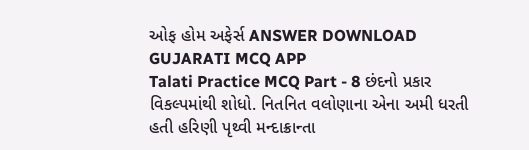ઓફ હોમ અફેર્સ ANSWER DOWNLOAD GUJARATI MCQ APP
Talati Practice MCQ Part - 8 છંદનો પ્રકાર વિકલ્પમાંથી શોધો. નિતનિત વલોણાના એના અમી ધરતી હતી હરિણી પૃથ્વી મન્દાક્રાન્તા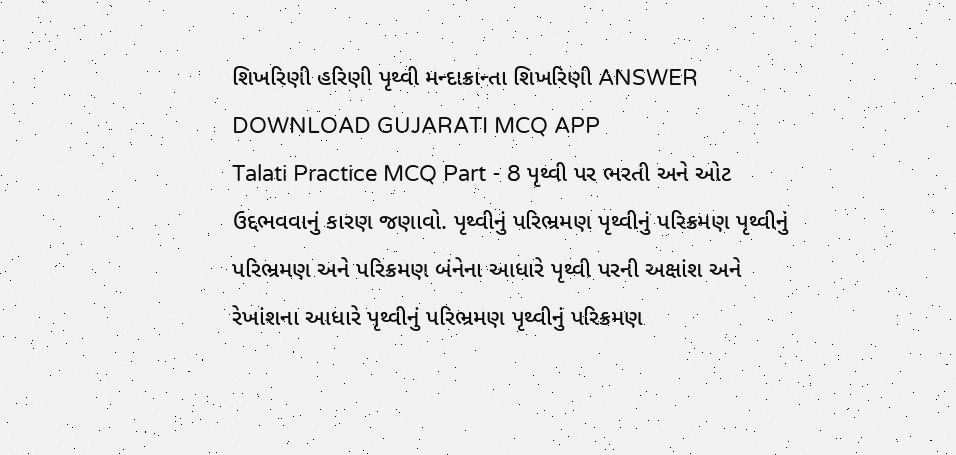શિખરિણી હરિણી પૃથ્વી મન્દાક્રાન્તા શિખરિણી ANSWER DOWNLOAD GUJARATI MCQ APP
Talati Practice MCQ Part - 8 પૃથ્વી પર ભરતી અને ઓટ ઉદ્દભવવાનું કારણ જણાવો. પૃથ્વીનું પરિભ્રમણ પૃથ્વીનું પરિક્રમણ પૃથ્વીનું પરિભ્રમણ અને પરિક્રમણ બંનેના આધારે પૃથ્વી પરની અક્ષાંશ અને રેખાંશના આધારે પૃથ્વીનું પરિભ્રમણ પૃથ્વીનું પરિક્રમણ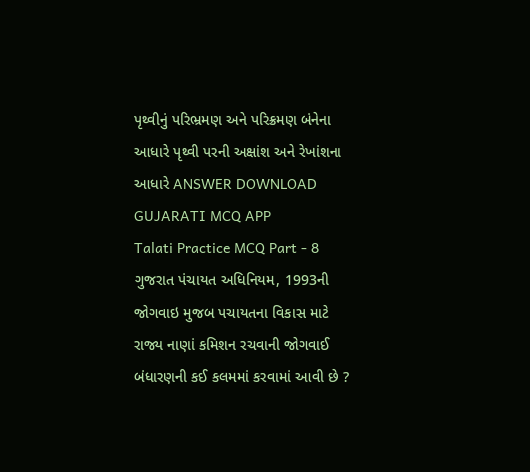પૃથ્વીનું પરિભ્રમણ અને પરિક્રમણ બંનેના આધારે પૃથ્વી પરની અક્ષાંશ અને રેખાંશના આધારે ANSWER DOWNLOAD GUJARATI MCQ APP
Talati Practice MCQ Part - 8 ગુજરાત પંચાયત અધિનિયમ, 1993ની જોગવાઇ મુજબ પચાયતના વિકાસ માટે રાજ્ય નાણાં કમિશન રચવાની જોગવાઈ બંધારણની કઈ કલમમાં કરવામાં આવી છે ?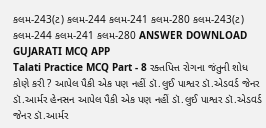કલમ-243(ટ) કલમ-244 કલમ-241 કલમ-280 કલમ-243(ટ) કલમ-244 કલમ-241 કલમ-280 ANSWER DOWNLOAD GUJARATI MCQ APP
Talati Practice MCQ Part - 8 રક્તપિત્ત રોગના જંતુની શોધ કોણે કરી ? આપેલ પૈકી એક પણ નહીં ડૉ.લુઈ પાશ્વર ડૉ.એડવર્ડ જેનર ડૉ.આર્મર હેનસન આપેલ પૈકી એક પણ નહીં ડૉ.લુઈ પાશ્વર ડૉ.એડવર્ડ જેનર ડૉ.આર્મર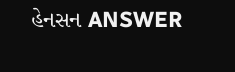હેનસન ANSWER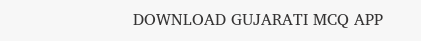DOWNLOAD GUJARATI MCQ APP